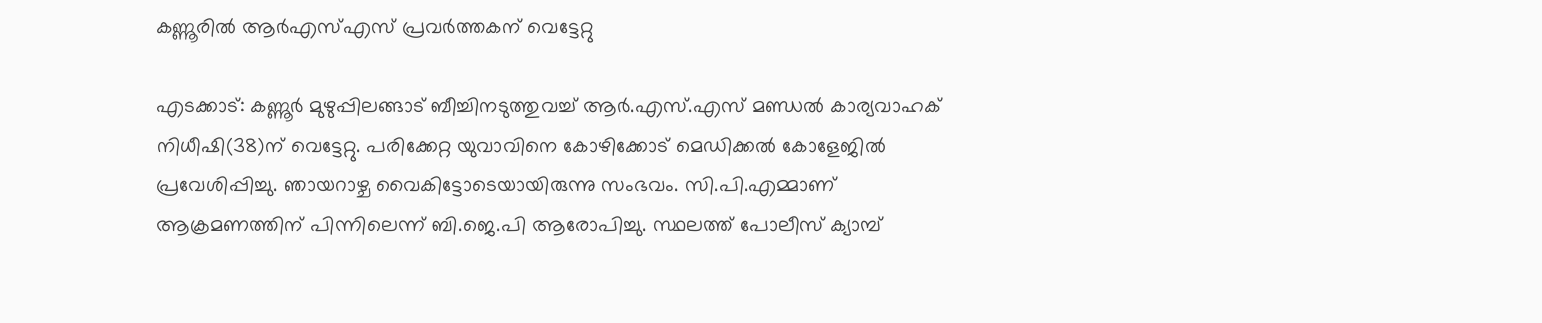കണ്ണൂരില്‍ ആര്‍എസ്എസ് പ്രവര്‍ത്തകന് വെട്ടേറ്റു

എടക്കാട്: കണ്ണൂര്‍ മുഴുപ്പിലങ്ങാട് ബീച്ചിനടുത്തുവച്ച് ആര്‍.എസ്.എസ് മണ്ഡല്‍ കാര്യവാഹക് നിധീഷി(38)ന് വെട്ടേറ്റു. പരിക്കേറ്റ യുവാവിനെ കോഴിക്കോട് മെഡിക്കല്‍ കോളേജില്‍ പ്രവേശിപ്പിച്ചു. ഞായറാഴ്ച വൈകിട്ടോടെയായിരുന്നു സംഭവം. സി.പി.എമ്മാണ് ആക്രമണത്തിന് പിന്നിലെന്ന് ബി.ജെ.പി ആരോപിച്ചു. സ്ഥലത്ത് പോലീസ് ക്യാമ്പ്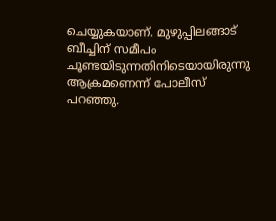ചെയ്യുകയാണ്. മുഴുപ്പിലങ്ങാട് ബീച്ചിന് സമീപം ചൂണ്ടയിടുന്നതിനിടെയായിരുന്നു ആക്രമണെന്ന് പോലീസ് പറഞ്ഞു.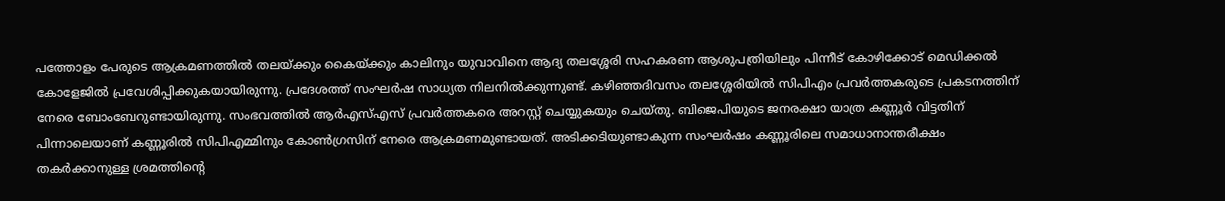പത്തോളം പേരുടെ ആക്രമണത്തില്‍ തലയ്ക്കും കൈയ്ക്കും കാലിനും യുവാവിനെ ആദ്യ തലശ്ശേരി സഹകരണ ആശുപത്രിയിലും പിന്നീട് കോഴിക്കോട് മെഡിക്കല്‍ കോളേജില്‍ പ്രവേശിപ്പിക്കുകയായിരുന്നു. പ്രദേശത്ത് സംഘര്‍ഷ സാധ്യത നിലനില്‍ക്കുന്നുണ്ട്. കഴിഞ്ഞദിവസം തലശ്ശേരിയില്‍ സിപിഎം പ്രവര്‍ത്തകരുടെ പ്രകടനത്തിന് നേരെ ബോംബേറുണ്ടായിരുന്നു. സംഭവത്തില്‍ ആര്‍എസ്എസ് പ്രവര്‍ത്തകരെ അറസ്റ്റ് ചെയ്യുകയും ചെയ്തു. ബിജെപിയുടെ ജനരക്ഷാ യാത്ര കണ്ണൂര്‍ വിട്ടതിന് പിന്നാലെയാണ് കണ്ണൂരില്‍ സിപിഎമ്മിനും കോണ്‍ഗ്രസിന് നേരെ ആക്രമണമുണ്ടായത്. അടിക്കടിയുണ്ടാകുന്ന സംഘര്‍ഷം കണ്ണൂരിലെ സമാധാനാന്തരീക്ഷം തകര്‍ക്കാനുള്ള ശ്രമത്തിന്റെ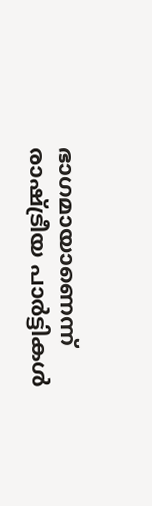ഭാഗമായാണെന്ന് രാഷ്ട്രീയ പാര്‍ട്ടികള്‍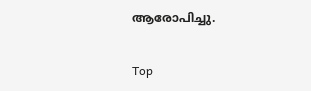ആരോപിച്ചു.

Top